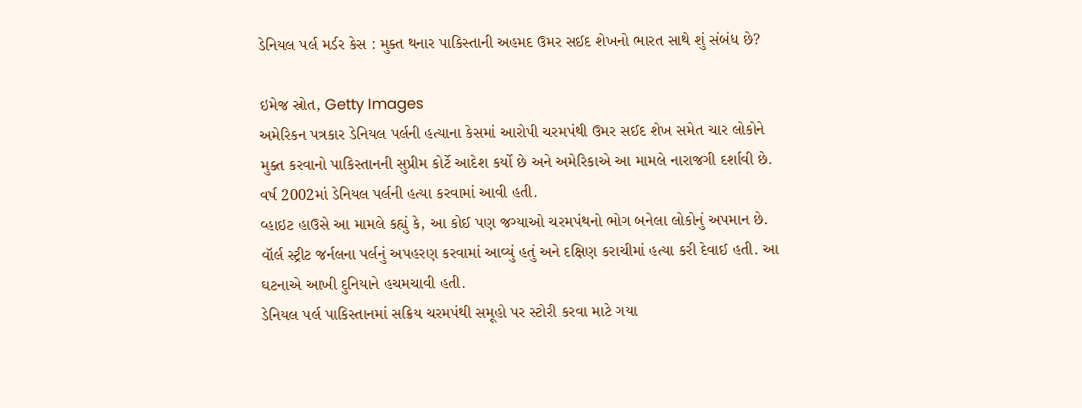ડેનિયલ પર્લ મર્ડર કેસ : મુક્ત થનાર પાકિસ્તાની અહમદ ઉમર સઈદ શેખનો ભારત સાથે શું સંબંધ છે?

ઇમેજ સ્રોત, Getty Images
અમેરિકન પત્રકાર ડેનિયલ પર્લની હત્યાના કેસમાં આરોપી ચરમપંથી ઉમર સઈદ શેખ સમેત ચાર લોકોને મુક્ત કરવાનો પાકિસ્તાનની સુપ્રીમ કોર્ટે આદેશ કર્યો છે અને અમેરિકાએ આ મામલે નારાજગી દર્શાવી છે.
વર્ષ 2002માં ડેનિયલ પર્લની હત્યા કરવામાં આવી હતી.
વ્હાઇટ હાઉસે આ મામલે કહ્યું કે, આ કોઈ પણ જગ્યાઓ ચરમપંથનો ભોગ બનેલા લોકોનું અપમાન છે.
વૉર્લ સ્ટ્રીટ જર્નલના પર્લનું અપહરણ કરવામાં આવ્યું હતું અને દક્ષિણ કરાચીમાં હત્યા કરી દેવાઈ હતી. આ ઘટનાએ આખી દુનિયાને હચમચાવી હતી.
ડેનિયલ પર્લ પાકિસ્તાનમાં સક્રિય ચરમપંથી સમૂહો પર સ્ટોરી કરવા માટે ગયા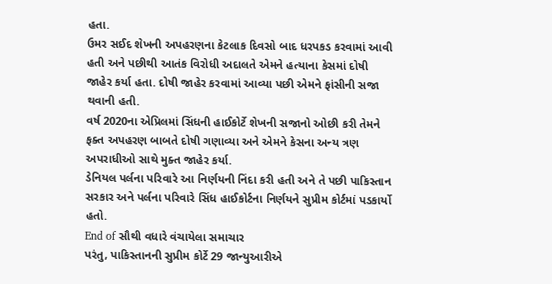હતા.
ઉમર સઈદ શેખની અપહરણના કેટલાક દિવસો બાદ ધરપકડ કરવામાં આવી હતી અને પછીથી આતંક વિરોધી અદાલતે એમને હત્યાના કેસમાં દોષી જાહેર કર્યા હતા. દોષી જાહેર કરવામાં આવ્યા પછી એમને ફાંસીની સજા થવાની હતી.
વર્ષ 2020ના એપ્રિલમાં સિંધની હાઈકોર્ટે શેખની સજાનો ઓછી કરી તેમને ફક્ત અપહરણ બાબતે દોષી ગણાવ્યા અને એમને કેસના અન્ય ત્રણ અપરાધીઓ સાથે મુક્ત જાહેર કર્યા.
ડેનિયલ પર્લના પરિવારે આ નિર્ણયની નિંદા કરી હતી અને તે પછી પાકિસ્તાન સરકાર અને પર્લના પરિવારે સિંધ હાઈકોર્ટના નિર્ણયને સુપ્રીમ કોર્ટમાં પડકાર્યો હતો.
End of સૌથી વધારે વંચાયેલા સમાચાર
પરંતુ, પાકિસ્તાનની સુપ્રીમ કોર્ટે 29 જાન્યુઆરીએ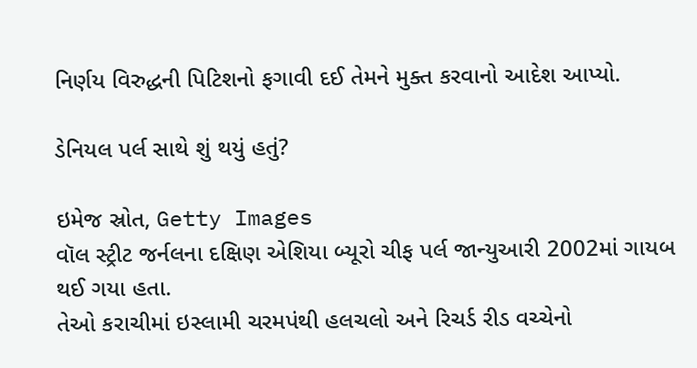નિર્ણય વિરુદ્ધની પિટિશનો ફગાવી દઈ તેમને મુક્ત કરવાનો આદેશ આપ્યો.

ડેનિયલ પર્લ સાથે શું થયું હતું?

ઇમેજ સ્રોત, Getty Images
વૉલ સ્ટ્રીટ જર્નલના દક્ષિણ એશિયા બ્યૂરો ચીફ પર્લ જાન્યુઆરી 2002માં ગાયબ થઈ ગયા હતા.
તેઓ કરાચીમાં ઇસ્લામી ચરમપંથી હલચલો અને રિચર્ડ રીડ વચ્ચેનો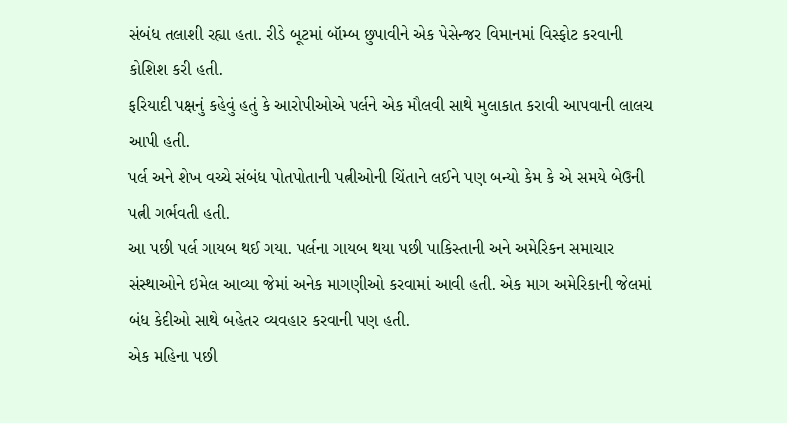સંબંધ તલાશી રહ્યા હતા. રીડે બૂટમાં બૉમ્બ છુપાવીને એક પેસેન્જર વિમાનમાં વિસ્ફોટ કરવાની કોશિશ કરી હતી.
ફરિયાદી પક્ષનું કહેવું હતું કે આરોપીઓએ પર્લને એક મૌલવી સાથે મુલાકાત કરાવી આપવાની લાલચ આપી હતી.
પર્લ અને શેખ વચ્ચે સંબંધ પોતપોતાની પત્નીઓની ચિંતાને લઈને પણ બન્યો કેમ કે એ સમયે બેઉની પત્ની ગર્ભવતી હતી.
આ પછી પર્લ ગાયબ થઈ ગયા. પર્લના ગાયબ થયા પછી પાકિસ્તાની અને અમેરિકન સમાચાર સંસ્થાઓને ઇમેલ આવ્યા જેમાં અનેક માગણીઓ કરવામાં આવી હતી. એક માગ અમેરિકાની જેલમાં બંધ કેદીઓ સાથે બહેતર વ્યવહાર કરવાની પણ હતી.
એક મહિના પછી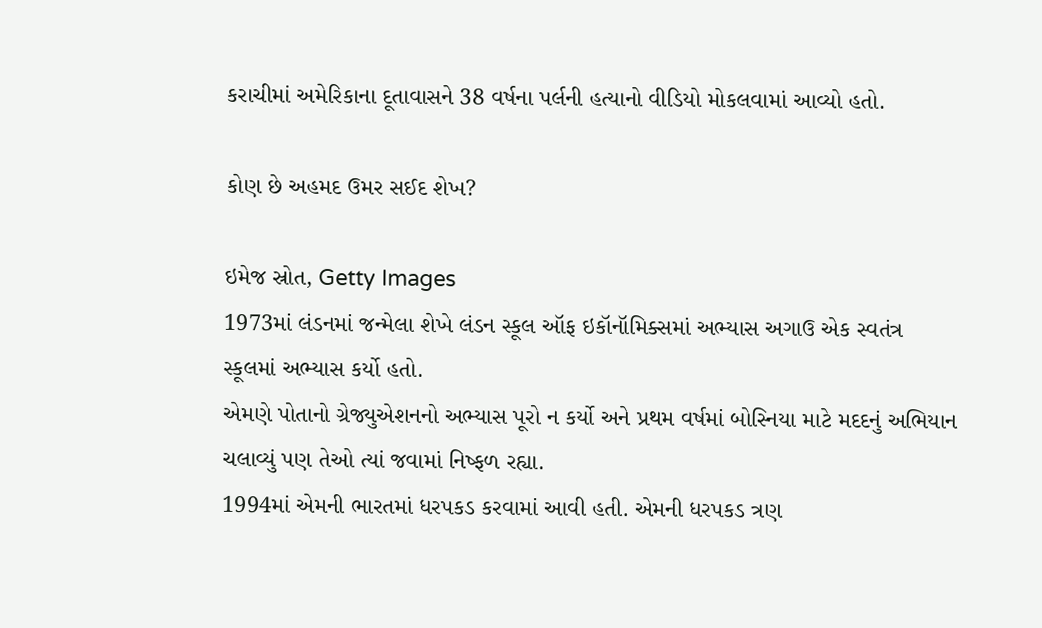કરાચીમાં અમેરિકાના દૂતાવાસને 38 વર્ષના પર્લની હત્યાનો વીડિયો મોકલવામાં આવ્યો હતો.

કોણ છે અહમદ ઉમર સઈદ શેખ?

ઇમેજ સ્રોત, Getty Images
1973માં લંડનમાં જન્મેલા શેખે લંડન સ્કૂલ ઑફ ઇકૉનૉમિક્સમાં અભ્યાસ અગાઉ એક સ્વતંત્ર સ્કૂલમાં અભ્યાસ કર્યો હતો.
એમણે પોતાનો ગ્રેજ્યુએશનનો અભ્યાસ પૂરો ન કર્યો અને પ્રથમ વર્ષમાં બોસ્નિયા માટે મદદનું અભિયાન ચલાવ્યું પણ તેઓ ત્યાં જવામાં નિષ્ફળ રહ્યા.
1994માં એમની ભારતમાં ધરપકડ કરવામાં આવી હતી. એમની ધરપકડ ત્રણ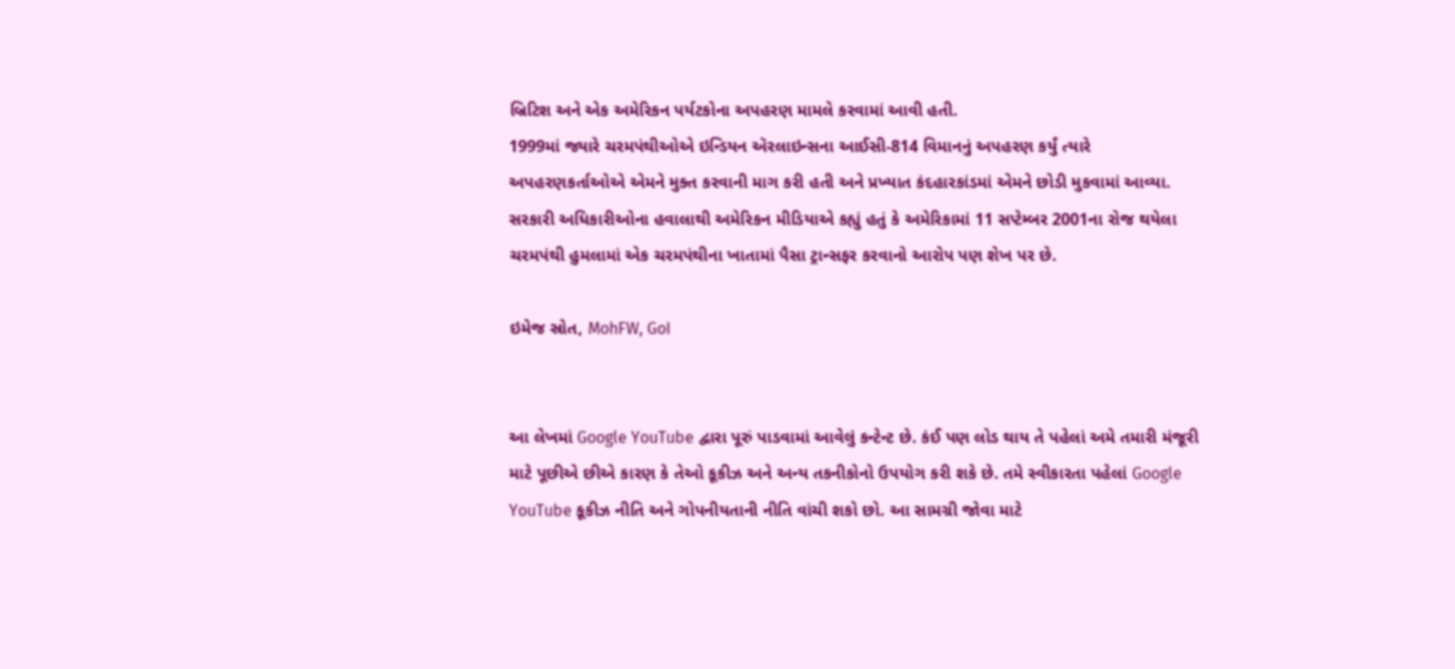બ્રિટિશ અને એક અમેરિકન પર્યટકોના અપહરણ મામલે કરવામાં આવી હતી.
1999માં જ્યારે ચરમપંથીઓએ ઇન્ડિયન ઍરલાઇન્સના આઈસી-814 વિમાનનું અપહરણ કર્યું ત્યારે અપહરણકર્તાઓએ એમને મુક્ત કરવાની માગ કરી હતી અને પ્રખ્યાત કંદહારકાંડમાં એમને છોડી મુકવામાં આવ્યા.
સરકારી અધિકારીઓના હવાલાથી અમેરિકન મીડિયાએ કહ્યું હતું કે અમેરિકામાં 11 સપ્ટેમ્બર 2001ના રોજ થયેલા ચરમપંથી હુમલામાં એક ચરમપંથીના ખાતામાં પૈસા ટ્રાન્સફર કરવાનો આરોપ પણ શેખ પર છે.

ઇમેજ સ્રોત, MohFW, GoI


આ લેખમાં Google YouTube દ્વારા પૂરું પાડવામાં આવેલું કન્ટેન્ટ છે. કંઈ પણ લોડ થાય તે પહેલાં અમે તમારી મંજૂરી માટે પૂછીએ છીએ કારણ કે તેઓ કૂકીઝ અને અન્ય તકનીકોનો ઉપયોગ કરી શકે છે. તમે સ્વીકારતા પહેલાં Google YouTube કૂકીઝ નીતિ અને ગોપનીયતાની નીતિ વાંચી શકો છો. આ સામગ્રી જોવા માટે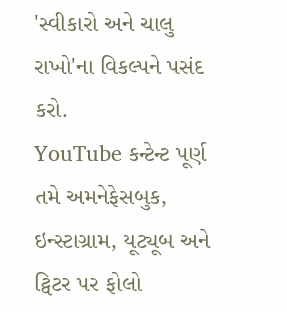'સ્વીકારો અને ચાલુ રાખો'ના વિકલ્પને પસંદ કરો.
YouTube કન્ટેન્ટ પૂર્ણ
તમે અમનેફેસબુક, ઇન્સ્ટાગ્રામ, યૂટ્યૂબ અને ટ્વિટર પર ફોલો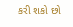કરી શકો છો